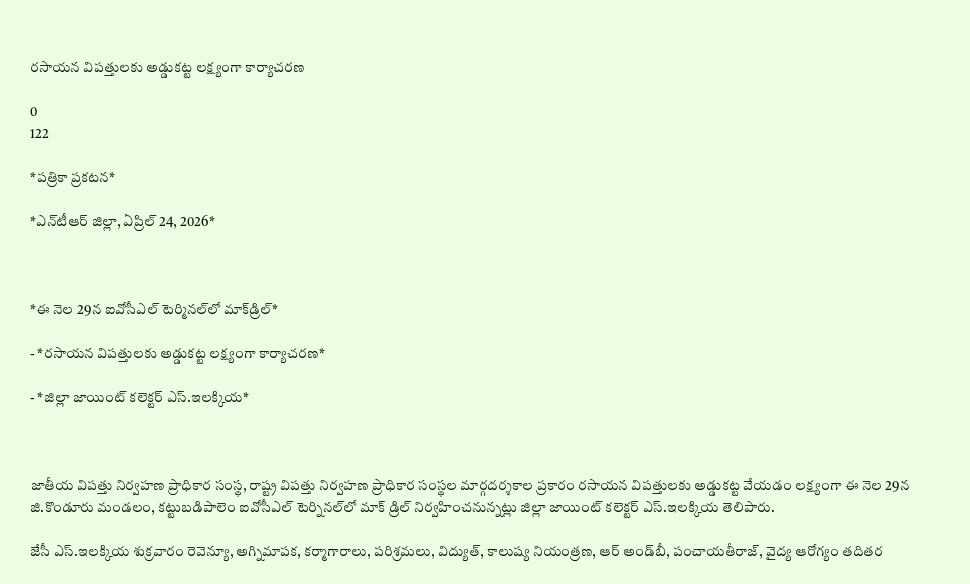రసాయన విపత్తులకు అడ్డుకట్ట లక్ష్యంగా కార్యాచరణ

0
122

*ప‌త్రికా ప్ర‌క‌ట‌న‌*

*ఎన్‌టీఆర్ జిల్లా, ఏప్రిల్ 24, 2026*



*ఈ నెల 29న ఐవోసీఎల్ టెర్మిన‌ల్‌లో మాక్‌డ్రిల్‌*

- *ర‌సాయ‌న విప‌త్తుల‌కు అడ్డుక‌ట్ట ల‌క్ష్యంగా కార్యాచ‌ర‌ణ‌*

- *జిల్లా జాయింట్ క‌లెక్ట‌ర్ ఎస్‌.ఇల‌క్కియ‌*



జాతీయ విప‌త్తు నిర్వ‌హ‌ణ ప్రాధికార సంస్థ‌, రాష్ట్ర విప‌త్తు నిర్వ‌హ‌ణ ప్రాధికార సంస్థ‌ల మార్గ‌ద‌ర్శ‌కాల ప్ర‌కారం ర‌సాయ‌న విప‌త్తుల‌కు అడ్డుక‌ట్ట వేయ‌డం ల‌క్ష్యంగా ఈ నెల 29న జి.కొండూరు మండ‌లం, క‌ట్టుబ‌డిపాలెం ఐవోసీఎల్ టెర్నిన‌ల్‌లో మాక్ డ్రిల్ నిర్వ‌హించ‌నున్న‌ట్లు జిల్లా జాయింట్ క‌లెక్ట‌ర్ ఎస్‌.ఇల‌క్కియ తెలిపారు.

జేసీ ఎస్‌.ఇల‌క్కియ శుక్ర‌వారం రెవెన్యూ, అగ్నిమాప‌క‌, క‌ర్మాగారాలు, ప‌రిశ్ర‌మ‌లు, విద్యుత్‌, కాలుష్య నియంత్ర‌ణ, ఆర్ అండ్‌బీ, పంచాయ‌తీరాజ్‌, వైద్య ఆరోగ్యం త‌దిత‌ర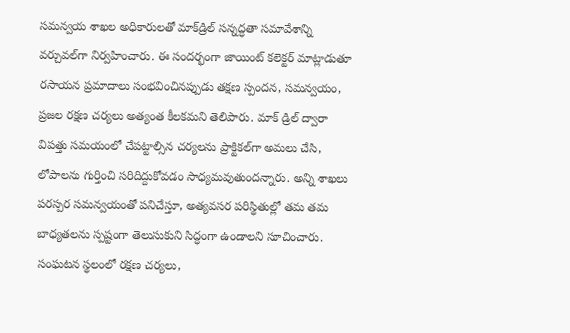స‌మ‌న్వ‌య శాఖ‌ల అధికారుల‌తో మాక్‌డ్రిల్ స‌న్న‌ద్ధ‌తా స‌మావేశాన్ని వ‌ర్చువ‌ల్‌గా నిర్వ‌హించారు. ఈ సంద‌ర్భంగా జాయింట్ క‌లెక్ట‌ర్ మాట్లాడుతూ రసాయన ప్రమాదాలు సంభవించినప్పుడు తక్షణ స్పందన, సమన్వయం, ప్రజల రక్షణ చర్యలు అత్యంత కీలకమని తెలిపారు. మాక్ డ్రిల్ ద్వారా విపత్తు సమయంలో చేపట్టాల్సిన చర్యలను ప్రాక్టికల్‌గా అమలు చేసి, లోపాలను గుర్తించి సరిదిద్దుకోవడం సాధ్యమవుతుందన్నారు. అన్ని శాఖలు పరస్పర సమన్వయంతో పనిచేస్తూ, అత్యవసర పరిస్థితుల్లో తమ తమ బాధ్యతలను స్పష్టంగా తెలుసుకుని సిద్ధంగా ఉండాలని సూచించారు. సంఘటన స్థలంలో రక్షణ చర్యలు,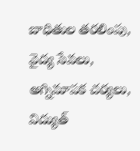బాధితుల తరలింపు, వైద్య సేవలు, అగ్నిమాపక చర్యలు, విద్యుత్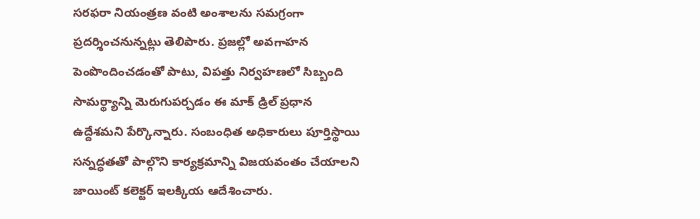సరఫరా నియంత్రణ వంటి అంశాలను సమగ్రంగా ప్రదర్శించనున్నట్లు తెలిపారు. ప్రజల్లో అవగాహన పెంపొందించడంతో పాటు, విపత్తు నిర్వహణలో సిబ్బంది సామర్థ్యాన్ని మెరుగుపర్చడం ఈ మాక్ డ్రిల్ ప్రధాన ఉద్దేశ‌మని పేర్కొన్నారు. సంబంధిత అధికారులు పూర్తిస్థాయి సన్నద్ధతతో పాల్గొని కార్యక్రమాన్ని విజ‌య‌వంతం చేయాల‌ని జాయింట్ క‌లెక్ట‌ర్ ఇల‌క్కియ ఆదేశించారు.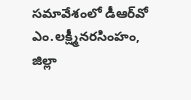స‌మావేశంలో డీఆర్‌వో ఎం.ల‌క్ష్మీన‌ర‌సింహం, జిల్లా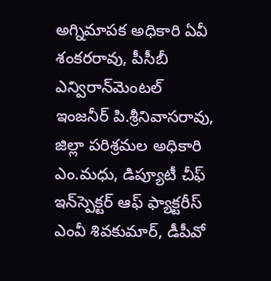అగ్నిమాప‌క అధికారి ఏవీ శంక‌ర‌రావు, పీసీబీ ఎన్విరాన్‌మెంట‌ల్ ఇంజ‌నీర్ పి.శ్రీనివాసరావు, జిల్లా ప‌రిశ్ర‌మ‌ల అధికారి ఎం.మ‌ధు, డిప్యూటీ చీఫ్ ఇన్‌స్పెక్ట‌ర్ ఆఫ్ ఫ్యాక్ట‌రీస్ ఎంవీ శివ‌కుమార్, డీపీవో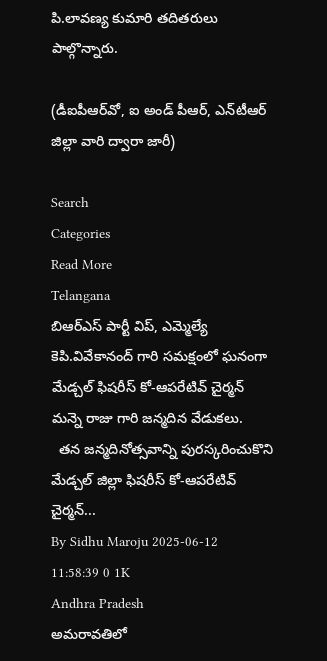పి.లావ‌ణ్య కుమారి త‌దిత‌రులు పాల్గొన్నారు.

(డీఐపీఆర్‌వో, ఐ అండ్ పీఆర్‌, ఎన్‌టీఆర్ జిల్లా వారి ద్వారా జారీ)

Search
Categories
Read More
Telangana
బిఆర్ఎస్ పార్టీ విప్, ఎమ్మెల్యే కెపి.వివేకానంద్ గారి సమక్షంలో ఘనంగా మేడ్చల్ ఫిషరీస్ కో-ఆపరేటివ్ చైర్మన్ మన్నె రాజు గారి జన్మదిన వేడుకలు.
  తన జన్మదినోత్సవాన్ని పురస్కరించుకొని మేడ్చల్ జిల్లా ఫిషరీస్ కో-ఆపరేటివ్ చైర్మన్...
By Sidhu Maroju 2025-06-12 11:58:39 0 1K
Andhra Pradesh
అమరావతిలో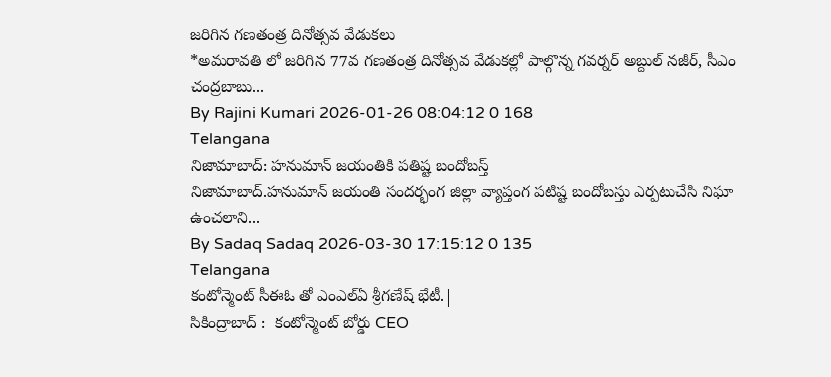జరిగిన గణతంత్ర దినోత్సవ వేడుకలు
*అమరావతి లో జరిగిన 77వ గణతంత్ర దినోత్సవ వేడుకల్లో పాల్గొన్న గవర్నర్ అబ్దుల్ నజీర్, సీఎం చంద్రబాబు...
By Rajini Kumari 2026-01-26 08:04:12 0 168
Telangana
నిజామాబాద్: హనుమాన్ జయంతికి పతిష్ట బందోబస్త్
నిజామాబాద్.హనుమాన్ జయంతి సందర్భంగ జిల్లా వ్యాప్తంగ పటిష్ట బందోబస్తు ఎర్పటుచేసి నిఘా ఉంచలాని...
By Sadaq Sadaq 2026-03-30 17:15:12 0 135
Telangana
కంటోన్మెంట్ సీఈఓ తో ఎంఎల్ఏ శ్రీగణేష్ భేటీ.|
సికింద్రాబాద్ :  కంటోన్మెంట్ బోర్డు CEO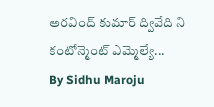అరవింద్ కుమార్ ద్వివేది ని కంటోన్మెంట్ ఎమ్మెల్యే...
By Sidhu Maroju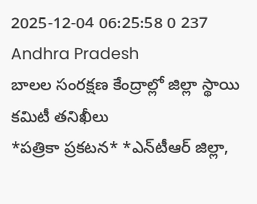2025-12-04 06:25:58 0 237
Andhra Pradesh
బాలల సంరక్షణ కేంద్రాల్లో జిల్లా స్థాయి కమిటీ తనిఖీలు
*ప‌త్రికా ప్ర‌క‌ట‌న‌* *ఎన్‌టీఆర్ జిల్లా,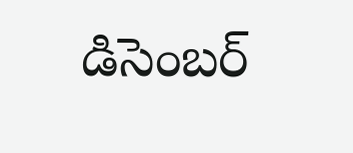డిసెంబర్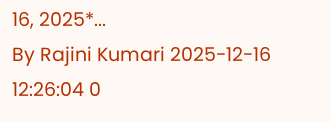16, 2025*...
By Rajini Kumari 2025-12-16 12:26:04 0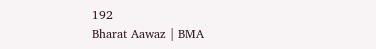192
Bharat Aawaz | BMA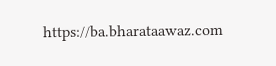https://ba.bharataawaz.com